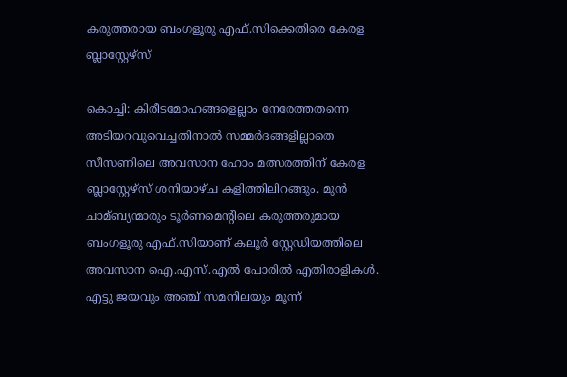കരുത്തരായ ബംഗളൂരു എഫ്.സിക്കെതിരെ കേരള ബ്ലാസ്റ്റേഴ്സ്

കൊച്ചി: കിരീടമോഹങ്ങളെല്ലാം നേരേത്തതന്നെ അടിയറവുവെച്ചതിനാല്‍ സമ്മര്‍ദങ്ങളില്ലാതെ സീസണിലെ അവസാന ഹോം മത്സരത്തിന് കേരള ബ്ലാസ്റ്റേഴ്സ് ശനിയാഴ്ച കളിത്തിലിറങ്ങും. മുന്‍ ചാമ്ബ്യന്മാരും ടൂര്‍ണമെന്‍റിലെ കരുത്തരുമായ ബംഗളൂരു എഫ്.സിയാണ് കലൂര്‍ സ്റ്റേഡിയത്തിലെ അവസാന ഐ.എസ്.എല്‍ പോരില്‍ എതിരാളികള്‍. എട്ടു ജയവും അഞ്ച് സമനിലയും മൂന്ന്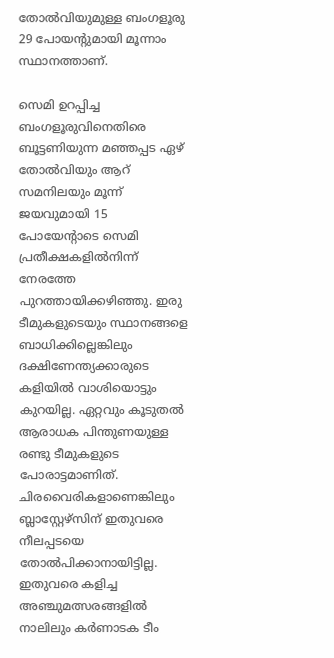തോല്‍വിയുമുള്ള ബംഗളൂരു 29 പോയന്‍റുമായി മൂന്നാം സ്ഥാനത്താണ്.

സെമി ഉറപ്പിച്ച ബംഗളൂരുവിനെതിരെ ബൂട്ടണിയുന്ന മഞ്ഞപ്പട ഏഴ് തോല്‍വിയും ആറ് സമനിലയും മൂന്ന് ജയവുമായി 15 പോയേന്‍റാടെ സെമി പ്രതീക്ഷകളില്‍നിന്ന് നേരത്തേ പുറത്തായിക്കഴിഞ്ഞു. ഇരു ടീമുകളുടെയും സ്ഥാനങ്ങളെ ബാധിക്കില്ലെങ്കിലും ദക്ഷിണേന്ത്യക്കാരുടെ കളിയില്‍ വാശിയൊട്ടും കുറയില്ല. ഏറ്റവും കൂടുതല്‍ ആരാധക പിന്തുണയുള്ള രണ്ടു ടീമുകളുടെ പോരാട്ടമാണിത്. ചിരവൈരികളാണെങ്കിലും ബ്ലാസ്റ്റേഴ്സിന് ഇതുവരെ നീലപ്പടയെ തോല്‍പിക്കാനായിട്ടില്ല. ഇതുവരെ കളിച്ച അഞ്ചുമത്സരങ്ങളില്‍ നാലിലും കര്‍ണാടക ടീം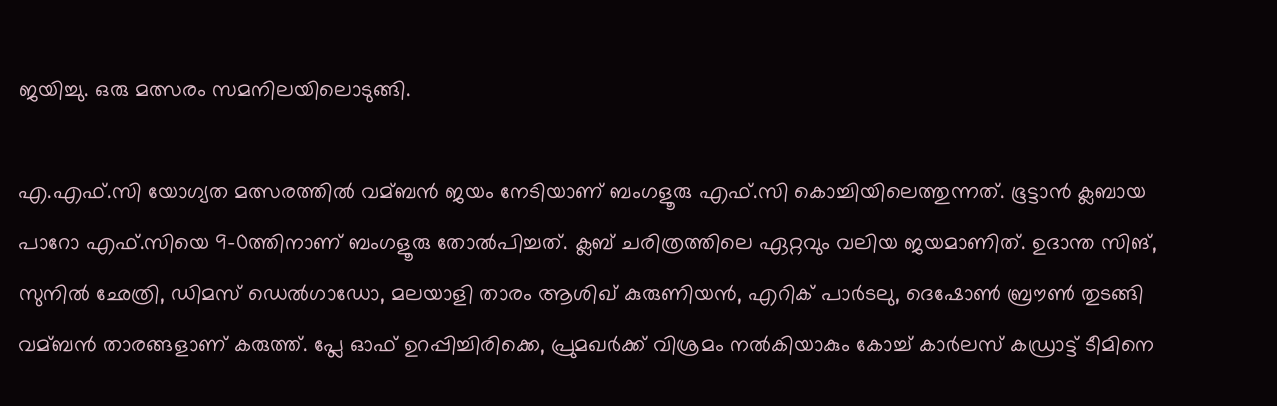ജയിച്ചു. ഒരു മത്സരം സമനിലയിലൊടുങ്ങി.

എ.എഫ്.സി യോഗ്യത മത്സരത്തില്‍ വമ്ബന്‍ ജയം നേടിയാണ് ബംഗളൂരു എഫ്.സി കൊച്ചിയിലെത്തുന്നത്. ഭൂട്ടാന്‍ ക്ലബായ പാറോ എഫ്.സിയെ 9-0ത്തിനാണ് ബംഗളൂരു തോല്‍പിച്ചത്. ക്ലബ് ചരിത്രത്തിലെ ഏറ്റവും വലിയ ജയമാണിത്. ഉദാന്ത സിങ്, സുനില്‍ ഛേത്രി, ഡിമസ് ഡെല്‍ഗാഡോ, മലയാളി താരം ആശിഖ് കുരുണിയന്‍, എറിക് പാര്‍ടലു, ദെഷോണ്‍ ബ്രൗണ്‍ തുടങ്ങി വമ്ബന്‍ താരങ്ങളാണ് കരുത്ത്. പ്ലേ ഓഫ് ഉറപ്പിച്ചിരിക്കെ, പ്രുമഖര്‍ക്ക് വിശ്രമം നല്‍കിയാകും കോച്ച്‌ കാര്‍ലസ് കഡ്രാട്ട് ടീമിനെ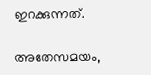ഇറക്കുന്നത്.

അതേസമയം,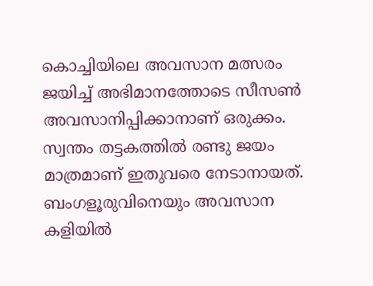കൊച്ചിയിലെ അവസാന മത്സരം ജയിച്ച്‌ അഭിമാനത്തോടെ സീസണ്‍ അവസാനിപ്പിക്കാനാണ് ഒരുക്കം. സ്വന്തം തട്ടകത്തില്‍ രണ്ടു ജയം മാത്രമാണ് ഇതുവരെ നേടാനായത്. ബംഗളൂരുവിനെയും അവസാന കളിയില്‍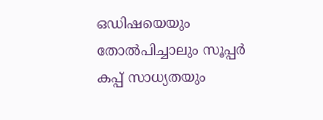ഒഡിഷയെയും തോല്‍പിച്ചാലും സൂപ്പര്‍ കപ്പ് സാധ്യതയും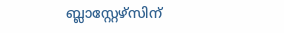ബ്ലാസ്റ്റേഴ്സിന്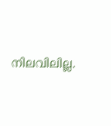നിലവിലില്ല.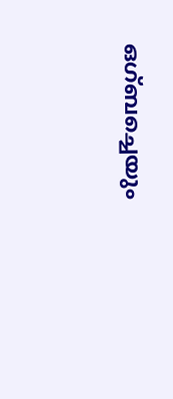ഒഗ്ബച്ചെയും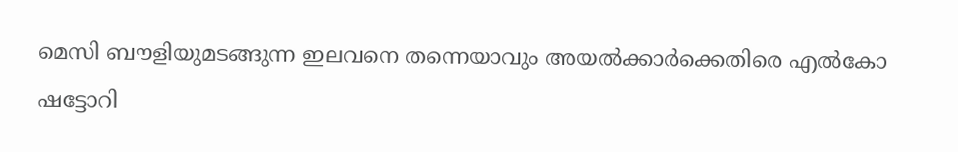മെസി ബൗളിയുമടങ്ങുന്ന ഇലവനെ തന്നെയാവും അയല്‍ക്കാര്‍ക്കെതിരെ എല്‍കോ ഷട്ടോറി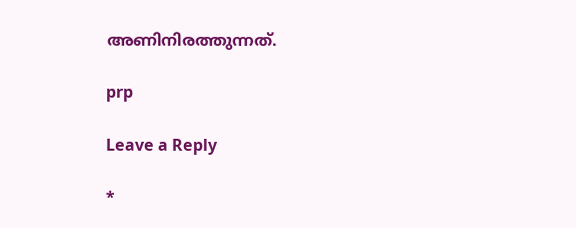അണിനിരത്തുന്നത്.

prp

Leave a Reply

*